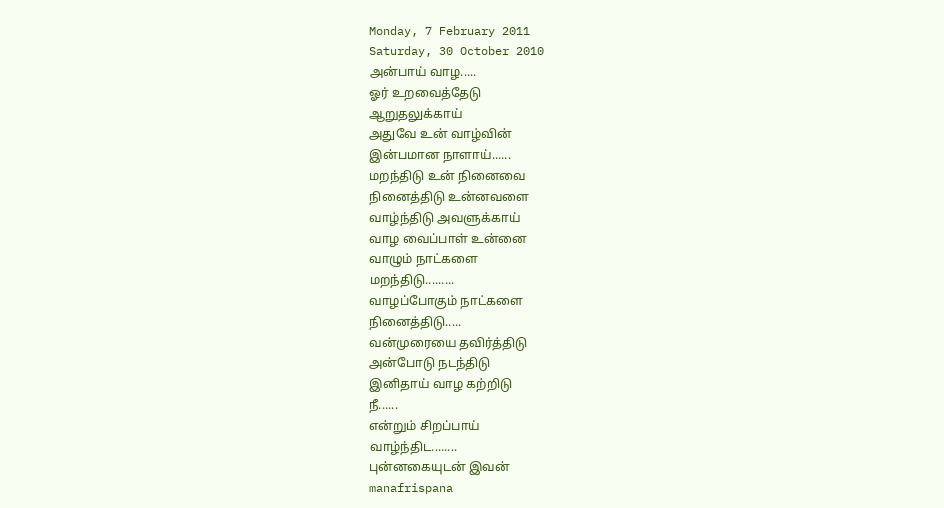Monday, 7 February 2011
Saturday, 30 October 2010
அன்பாய் வாழ.....
ஓர் உறவைத்தேடு
ஆறுதலுக்காய்
அதுவே உன் வாழ்வின்
இன்பமான நாளாய்......
மறந்திடு உன் நினைவை
நினைத்திடு உன்னவளை
வாழ்ந்திடு அவளுக்காய்
வாழ வைப்பாள் உன்னை
வாழும் நாட்களை
மறந்திடு.........
வாழப்போகும் நாட்களை
நினைத்திடு.....
வன்முரையை தவிர்த்திடு
அன்போடு நடந்திடு
இனிதாய் வாழ கற்றிடு
நீ......
என்றும் சிறப்பாய்
வாழ்ந்திட........
புன்னகையுடன் இவன்
manafrispana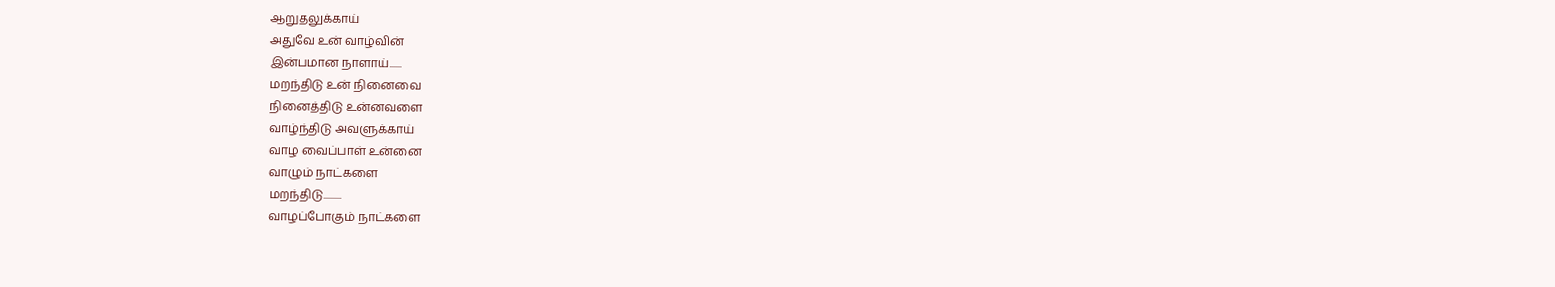ஆறுதலுக்காய்
அதுவே உன் வாழ்வின்
இன்பமான நாளாய்......
மறந்திடு உன் நினைவை
நினைத்திடு உன்னவளை
வாழ்ந்திடு அவளுக்காய்
வாழ வைப்பாள் உன்னை
வாழும் நாட்களை
மறந்திடு.........
வாழப்போகும் நாட்களை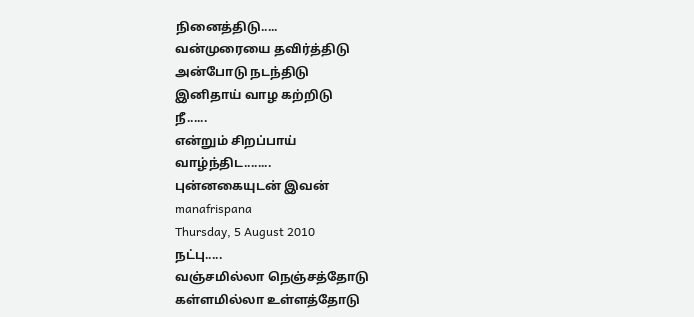நினைத்திடு.....
வன்முரையை தவிர்த்திடு
அன்போடு நடந்திடு
இனிதாய் வாழ கற்றிடு
நீ......
என்றும் சிறப்பாய்
வாழ்ந்திட........
புன்னகையுடன் இவன்
manafrispana
Thursday, 5 August 2010
நட்பு.....
வஞ்சமில்லா நெஞ்சத்தோடு
கள்ளமில்லா உள்ளத்தோடு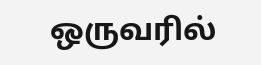ஒருவரில்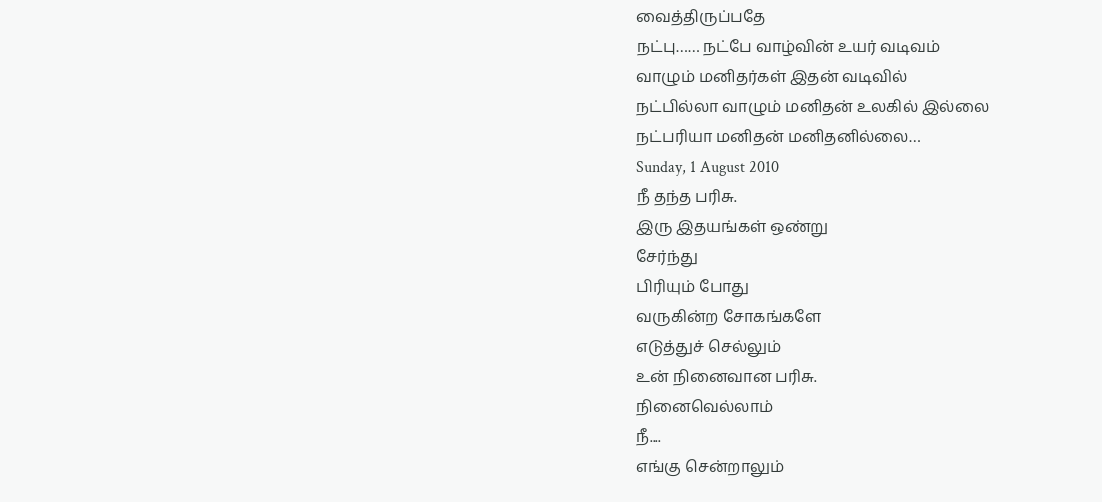வைத்திருப்பதே
நட்பு…… நட்பே வாழ்வின் உயர் வடிவம்
வாழும் மனிதர்கள் இதன் வடிவில்
நட்பில்லா வாழும் மனிதன் உலகில் இல்லை
நட்பரியா மனிதன் மனிதனில்லை…
Sunday, 1 August 2010
நீ தந்த பரிசு.
இரு இதயங்கள் ஒண்று
சேர்ந்து
பிரியும் போது
வருகின்ற சோகங்களே
எடுத்துச் செல்லும்
உன் நினைவான பரிசு.
நினைவெல்லாம்
நீ....
எங்கு சென்றாலும்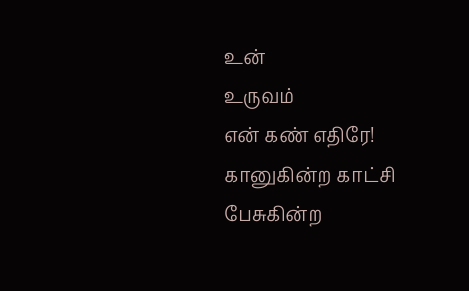உன்
உருவம்
என் கண் எதிரே!
கானுகின்ற காட்சி
பேசுகின்ற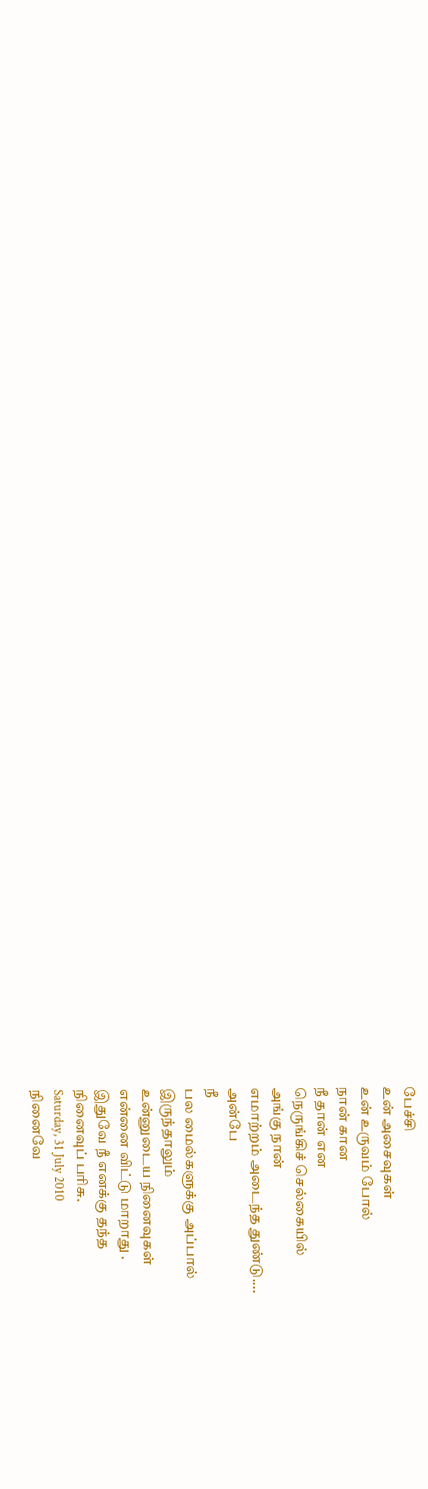பேச்சி
உன் அசைவுகள்
உன் உருவம் போல்
நான் கான
நீ தான் என
நெருங்கிச் செல்கையில்
அங்கு நான்
எமாற்றம் அடைந்த துண்டு....
அன்பே
நீ
பல மைல்களுக்கு அப்பால்
இருந்தாலும்
உன்னுடைய நினைவுகள்
என்னை விட்டு மாறாது .
இதுவே நீ எனக்கு தந்த
நினைவுப் பரிசு.
Saturday, 31 July 2010
நினைவே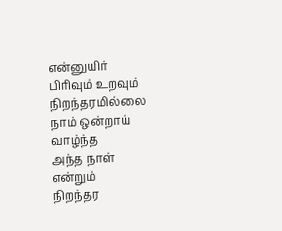என்னுயிர்
பிரிவும் உறவும் நிறந்தரமில்லை
நாம் ஒன்றாய் வாழ்ந்த
அந்த நாள்
என்றும்
நிறந்தர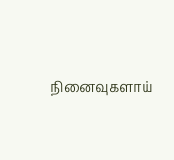நினைவுகளாய்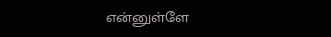என்னுள்ளே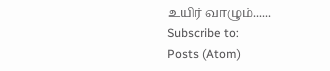உயிர் வாழும்......
Subscribe to:
Posts (Atom)